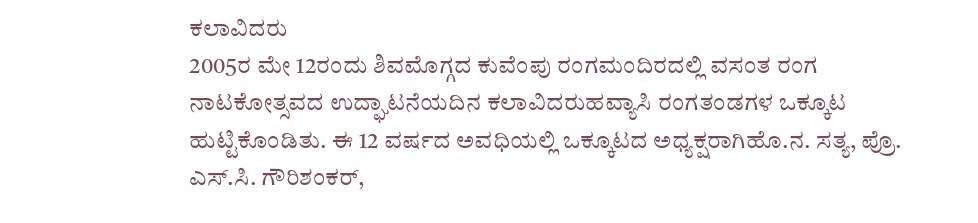ಕಲಾವಿದರು
2005ರ ಮೇ 12ರಂದು ಶಿವಮೊಗ್ಗದ ಕುವೆಂಪು ರಂಗಮಂದಿರದಲ್ಲಿ ವಸಂತ ರಂಗ ನಾಟಕೋತ್ಸವದ ಉದ್ಘಾಟನೆಯದಿನ ಕಲಾವಿದರುಹವ್ಯಾಸಿ ರಂಗತಂಡಗಳ ಒಕ್ಕೂಟ ಹುಟ್ಟಿಕೊಂಡಿತು. ಈ 12 ವರ್ಷದ ಅವಧಿಯಲ್ಲಿ ಒಕ್ಕೂಟದ ಅಧ್ಯಕ್ಷರಾಗಿಹೊ.ನ. ಸತ್ಯ, ಪ್ರೊ. ಎಸ್.ಸಿ. ಗೌರಿಶಂಕರ್,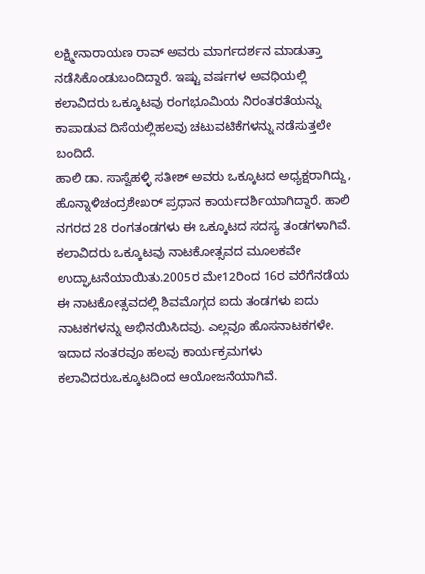ಲಕ್ಷ್ಮೀನಾರಾಯಣ ರಾವ್ ಅವರು ಮಾರ್ಗದರ್ಶನ ಮಾಡುತ್ತಾ ನಡೆಸಿಕೊಂಡುಬಂದಿದ್ದಾರೆ. ಇಷ್ಟು ವರ್ಷಗಳ ಅವಧಿಯಲ್ಲಿ ಕಲಾವಿದರು ಒಕ್ಕೂಟವು ರಂಗಭೂಮಿಯ ನಿರಂತರತೆಯನ್ನು ಕಾಪಾಡುವ ದಿಸೆಯಲ್ಲಿಹಲವು ಚಟುವಟಿಕೆಗಳನ್ನು ನಡೆಸುತ್ತಲೇ ಬಂದಿದೆ.
ಹಾಲಿ ಡಾ. ಸಾಸ್ವೆಹಳ್ಳಿ ಸತೀಶ್ ಅವರು ಒಕ್ಕೂಟದ ಅಧ್ಯಕ್ಷರಾಗಿದ್ದು, ಹೊನ್ನಾಳಿಚಂದ್ರಶೇಖರ್ ಪ್ರಧಾನ ಕಾರ್ಯದರ್ಶಿಯಾಗಿದ್ದಾರೆ. ಹಾಲಿ ನಗರದ 28 ರಂಗತಂಡಗಳು ಈ ಒಕ್ಕೂಟದ ಸದಸ್ಯ ತಂಡಗಳಾಗಿವೆ.
ಕಲಾವಿದರು ಒಕ್ಕೂಟವು ನಾಟಕೋತ್ಸವದ ಮೂಲಕವೇ ಉದ್ಘಾಟನೆಯಾಯಿತು.2005ರ ಮೇ12ರಿಂದ 16ರ ವರೆಗೆನಡೆಯ ಈ ನಾಟಕೋತ್ಸವದಲ್ಲಿ ಶಿವಮೊಗ್ಗದ ಐದು ತಂಡಗಳು ಐದು ನಾಟಕಗಳನ್ನು ಅಭಿನಯಿಸಿದವು. ಎಲ್ಲವೂ ಹೊಸನಾಟಕಗಳೇ. ಇದಾದ ನಂತರವೂ ಹಲವು ಕಾರ್ಯಕ್ರಮಗಳು ಕಲಾವಿದರುಒಕ್ಕೂಟದಿಂದ ಆಯೋಜನೆಯಾಗಿವೆ.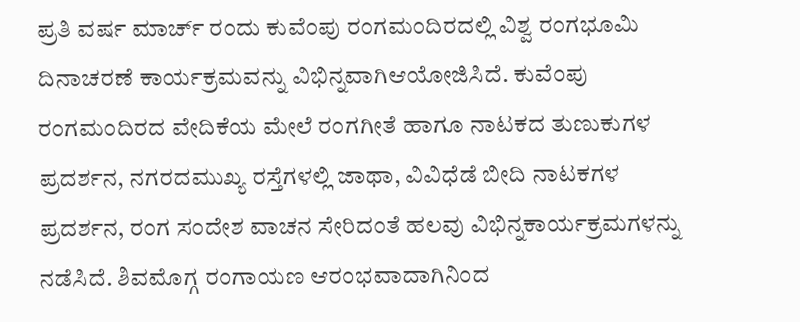ಪ್ರತಿ ವರ್ಷ ಮಾರ್ಚ್ ರಂದು ಕುವೆಂಪು ರಂಗಮಂದಿರದಲ್ಲಿ ವಿಶ್ವ ರಂಗಭೂಮಿ ದಿನಾಚರಣೆ ಕಾರ್ಯಕ್ರಮವನ್ನು ವಿಭಿನ್ನವಾಗಿಆಯೋಜಿಸಿದೆ. ಕುವೆಂಪು ರಂಗಮಂದಿರದ ವೇದಿಕೆಯ ಮೇಲೆ ರಂಗಗೀತೆ ಹಾಗೂ ನಾಟಕದ ತುಣುಕುಗಳ ಪ್ರದರ್ಶನ, ನಗರದಮುಖ್ಯ ರಸ್ತೆಗಳಲ್ಲಿ ಜಾಥಾ, ವಿವಿಧೆಡೆ ಬೀದಿ ನಾಟಕಗಳ ಪ್ರದರ್ಶನ, ರಂಗ ಸಂದೇಶ ವಾಚನ ಸೇರಿದಂತೆ ಹಲವು ವಿಭಿನ್ನಕಾರ್ಯಕ್ರಮಗಳನ್ನು ನಡೆಸಿದೆ. ಶಿವಮೊಗ್ಗ ರಂಗಾಯಣ ಆರಂಭವಾದಾಗಿನಿಂದ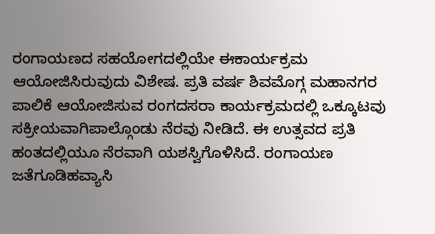ರಂಗಾಯಣದ ಸಹಯೋಗದಲ್ಲಿಯೇ ಈಕಾರ್ಯಕ್ರಮ ಆಯೋಜಿಸಿರುವುದು ವಿಶೇಷ. ಪ್ರತಿ ವರ್ಷ ಶಿವಮೊಗ್ಗ ಮಹಾನಗರ ಪಾಲಿಕೆ ಆಯೋಜಿಸುವ ರಂಗದಸರಾ ಕಾರ್ಯಕ್ರಮದಲ್ಲಿ ಒಕ್ಕೂಟವು ಸಕ್ರೀಯವಾಗಿಪಾಲ್ಗೊಂಡು ನೆರವು ನೀಡಿದೆ. ಈ ಉತ್ಸವದ ಪ್ರತಿ ಹಂತದಲ್ಲಿಯೂ ನೆರವಾಗಿ ಯಶಸ್ವಿಗೊಳಿಸಿದೆ. ರಂಗಾಯಣ ಜತೆಗೂಡಿಹವ್ಯಾಸಿ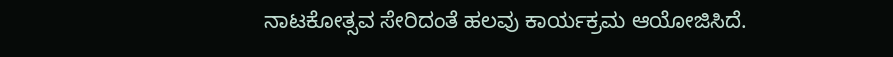ನಾಟಕೋತ್ಸವ ಸೇರಿದಂತೆ ಹಲವು ಕಾರ್ಯಕ್ರಮ ಆಯೋಜಿಸಿದೆ.